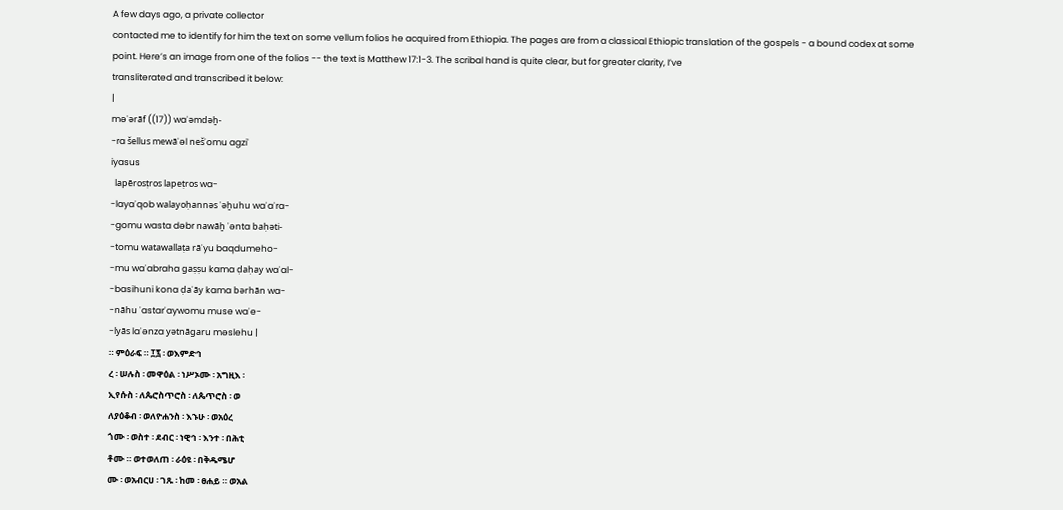A few days ago, a private collector
contacted me to identify for him the text on some vellum folios he acquired from Ethiopia. The pages are from a classical Ethiopic translation of the gospels - a bound codex at some point. Here’s an image from one of the folios -- the text is Matthew 17:1-3. The scribal hand is quite clear, but for greater clarity, I’ve
transliterated and transcribed it below:
|
məʿərāf ((17)) waʾəmdəḫ-
-ra šellus mewāʿəl nešʾomu agziʾ
iyasus
  lapērosṭros lapeṭros wa-
-layaʿqob walayoḥannəs ʾəḫuhu waʾaʿra-
-gomu wasta dəbr nawāḫ ʾənta baḥəti-
-tomu watawallaṭa rāʿyu baqdumeho-
-mu waʾabraha gaṣṣu kama ḍaḥay waʾal-
-basihuni kona ḍaʿāy kama bərhān wa-
-nāhu ʾastarʾaywomu muse waʾe-
-lyās laʾənza yətnāgaru məslehu |
። ምዕራፍ ። ፲፯ ፡ ወእምድኅ
ረ ፡ ሠሉስ ፡ መዋዕል ፡ ነሥኦሙ ፡ አግዚእ ፡
ኢየሱስ ፡ ለጴሮስጥሮስ ፡ ለጴጥሮስ ፡ ወ
ለያዕቆብ ፡ ወለዮሐንስ ፡ እኁሁ ፡ ወአዕረ
ጎሙ ፡ ወስተ ፡ ደብር ፡ ነዊኅ ፡ እንተ ፡ በሕቲ
ቶሙ ። ወተወለጠ ፡ ራዕዩ ፡ በቅዱሜሆ
ሙ ፡ ወአብርሀ ፡ ገጹ ፡ ከመ ፡ ፀሐይ ። ወአል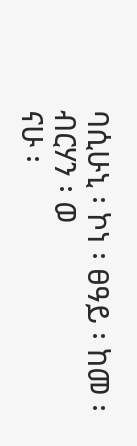ባሲሁኒ ፡ ኮነ ፡ ፀዓይ ፡ ከመ ፡ብርሃን ፡ ወ
ናሁ ፡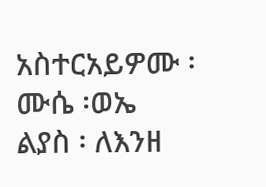አስተርአይዎሙ ፡ ሙሴ ፡ወኤ
ልያስ ፡ ለእንዘ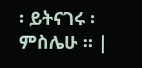፡ ይትናገሩ ፡ ምስሌሁ ። |